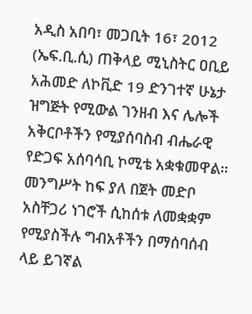አዲስ አበባ፣ መጋቢት 16፣ 2012 (ኤፍ.ቢ.ሲ) ጠቅላይ ሚኒስትር ዐቢይ አሕመድ ለኮቪድ 19 ድንገተኛ ሁኔታ ዝግጅት የሚውል ገንዘብ እና ሌሎች አቅርቦቶችን የሚያሰባስብ ብሔራዊ የድጋፍ አሰባሳቢ ኮሚቴ አቋቁመዋል።
መንግሥት ከፍ ያለ በጀት መድቦ አስቸጋሪ ነገሮች ሲከሰቱ ለመቋቋም የሚያስችሉ ግብአቶችን በማሰባሰብ ላይ ይገኛል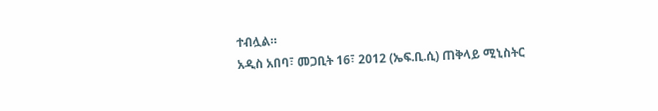ተብሏል።
አዲስ አበባ፣ መጋቢት 16፣ 2012 (ኤፍ.ቢ.ሲ) ጠቅላይ ሚኒስትር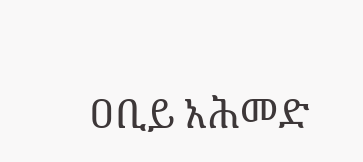ዐቢይ አሕመድ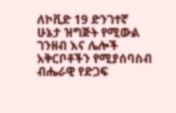ለኮቪድ 19 ድንገተኛ ሁኔታ ዝግጅት የሚውል ገንዘብ እና ሌሎች አቅርቦቶችን የሚያሰባስብ ብሔራዊ የድጋፍ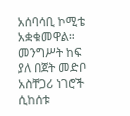አሰባሳቢ ኮሚቴ አቋቁመዋል።
መንግሥት ከፍ ያለ በጀት መድቦ አስቸጋሪ ነገሮች ሲከሰቱ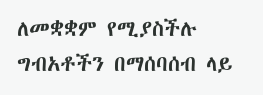ለመቋቋም የሚያስችሉ ግብአቶችን በማሰባሰብ ላይ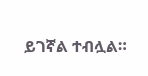ይገኛል ተብሏል።